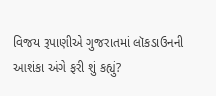વિજય રૂપાણીએ ગુજરાતમાં લૉકડાઉનની આશંકા અંગે ફરી શું કહ્યું?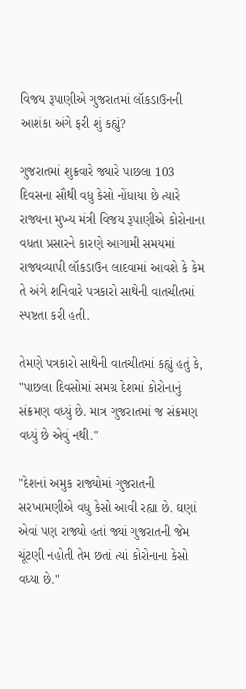વિજય રૂપાણીએ ગુજરાતમાં લૉકડાઉનની આશંકા અંગે ફરી શું કહ્યું?

ગુજરાતમાં શુક્રવારે જ્યારે પાછલા 103 દિવસના સૌથી વધુ કેસો નોંધાયા છે ત્યારે રાજ્યના મુખ્ય મંત્રી વિજય રૂપાણીએ કોરોનાના વધતા પ્રસારને કારણે આગામી સમયમાં રાજ્યવ્યાપી લૉકડાઉન લાદવામાં આવશે કે કેમ તે અંગે શનિવારે પત્રકારો સાથેની વાતચીતમાં સ્પષ્ટતા કરી હતી.

તેમણે પત્રકારો સાથેની વાતચીતમાં કહ્યું હતું કે, "પાછલા દિવસોમાં સમગ્ર દેશમાં કોરોનાનું સંક્રમણ વધ્યું છે. માત્ર ગુજરાતમાં જ સંક્રમણ વધ્યું છે એવું નથી."

"દેશનાં અમુક રાજ્યોમાં ગુજરાતની સરખામણીએ વધુ કેસો આવી રહ્યા છે. ઘણાં એવાં પણ રાજ્યો હતાં જ્યાં ગુજરાતની જેમ ચૂંટણી નહોતી તેમ છતાં ત્યાં કોરોનાના કેસો વધ્યા છે."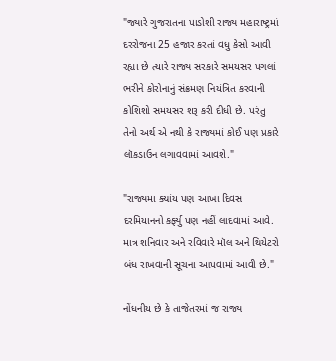"જ્યારે ગુજરાતના પાડોશી રાજ્ય મહારાષ્ટ્રમાં દરરોજના 25 હજાર કરતાં વધુ કેસો આવી રહ્યા છે ત્યારે રાજ્ય સરકારે સમયસર પગલાં ભરીને કોરોનાનું સંક્રમણ નિયંત્રિત કરવાની કોશિશો સમયસર શરૂ કરી દીધી છે. પરંતુ તેનો અર્થ એ નથી કે રાજ્યમાં કોઈ પણ પ્રકારે લૉકડાઉન લગાવવામાં આવશે."

"રાજ્યમા ક્યાંય પણ આખા દિવસ દરમિયાનનો કર્ફ્યુ પણ નહીં લાદવામાં આવે. માત્ર શનિવાર અને રવિવારે મૉલ અને થિયેટરો બંધ રાખવાની સૂચના આપવામાં આવી છે."

નોંધનીય છે કે તાજેતરમાં જ રાજ્ય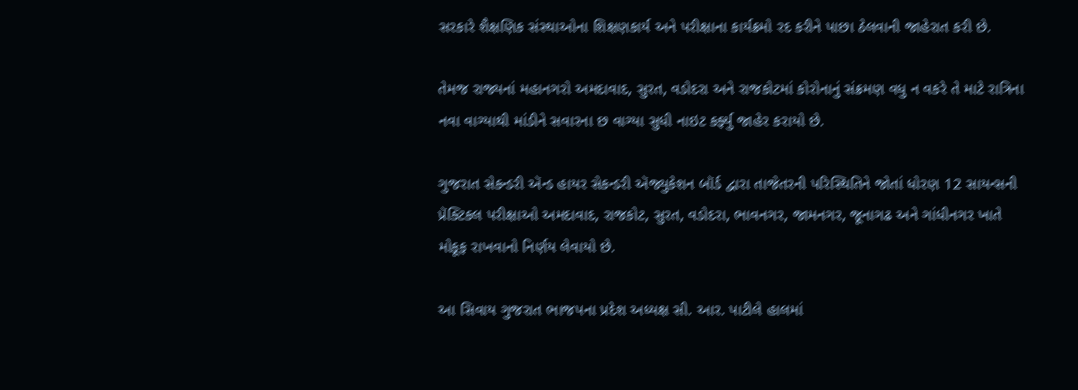સરકારે શૈક્ષણિક સંસ્થાઓના શિક્ષણકાર્ય અને પરીક્ષાના કાર્યક્રમો રદ કરીને પાછા ઠેલવાની જાહેરાત કરી છે.

તેમજ રાજ્યનાં મહાનગરો અમદાવાદ, સુરત, વડોદરા અને રાજકોટમાં કોરોનાનું સંક્રમણ વધુ ન વકરે તે માટે રાત્રિના નવા વાગ્યાથી માંડીને સવારના છ વાગ્યા સુધી નાઇટ કર્ફ્યુ જાહેર કરાયો છે.

ગુજરાત સેકન્ડરી ઍન્ડ હાયર સેકન્ડરી ઍજ્યુકેશન બૉર્ડ દ્વારા તાજેતરની પરિસ્થિતિને જોતાં ધોરણ 12 સાયન્સની પ્રૅક્ટિકલ પરીક્ષાઓ અમદાવાદ, રાજકોટ, સુરત, વડોદરા, ભાવનગર, જામનગર, જૂનાગઢ અને ગાંધીનગર ખાતે મોકૂફ રાખવાનો નિર્ણય લેવાયો છે.

આ સિવાય ગુજરાત ભાજપના પ્રદેશ અધ્યક્ષ સી. આર. પાટીલે હાલમાં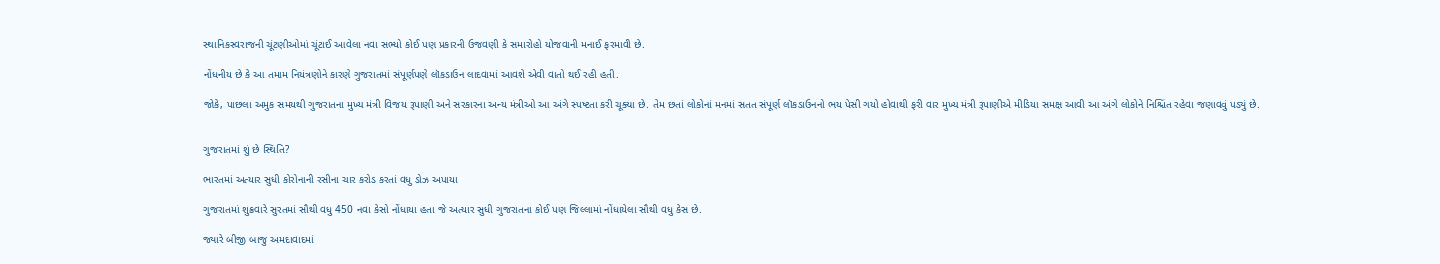સ્થાનિકસ્વરાજની ચૂંટણીઓમાં ચૂંટાઈ આવેલા નવા સભ્યો કોઈ પણ પ્રકારની ઉજવણી કે સમારોહો યોજવાની મનાઈ ફરમાવી છે.

નોંધનીય છે કે આ તમામ નિયંત્રણોને કારણે ગુજરાતમાં સંપૂર્ણપણે લૉકડાઉન લાદવામાં આવશે એવી વાતો થઈ રહી હતી.

જોકે, પાછલા અમુક સમયથી ગુજરાતના મુખ્ય મંત્રી વિજય રૂપાણી અને સરકારના અન્ય મંત્રીઓ આ અંગે સ્પષ્ટતા કરી ચૂક્યા છે. તેમ છતાં લોકોનાં મનમાં સતત સંપૂર્ણ લૉકડાઉનનો ભય પેસી ગયો હોવાથી ફરી વાર મુખ્ય મંત્રી રૂપાણીએ મીડિયા સમક્ષ આવી આ અંગે લોકોને નિશ્ચિંત રહેવા જણાવવું પડ્યું છે.


ગુજરાતમાં શું છે સ્થિતિ?

ભારતમાં અત્યાર સુધી કોરોનાની રસીના ચાર કરોડ કરતાં વધુ ડોઝ અપાયા

ગુજરાતમાં શુક્રવારે સુરતમાં સૌથી વધુ 450 નવા કેસો નોંધાયા હતા જે અત્યાર સુધી ગુજરાતના કોઈ પણ જિલ્લામાં નોંધાયેલા સૌથી વધુ કેસ છે.

જ્યારે બીજી બાજુ અમદાવાદમાં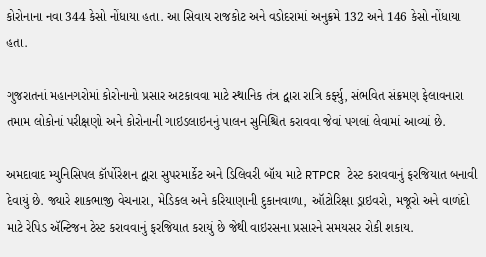કોરોનાના નવા 344 કેસો નોંધાયા હતા. આ સિવાય રાજકોટ અને વડોદરામાં અનુક્રમે 132 અને 146 કેસો નોંધાયા હતા.

ગુજરાતનાં મહાનગરોમાં કોરોનાનો પ્રસાર અટકાવવા માટે સ્થાનિક તંત્ર દ્વારા રાત્રિ કર્ફ્યુ, સંભવિત સંક્રમણ ફેલાવનારા તમામ લોકોનાં પરીક્ષણો અને કોરોનાની ગાઇડલાઇનનું પાલન સુનિશ્ચિત કરાવવા જેવાં પગલાં લેવામાં આવ્યાં છે.

અમદાવાદ મ્યુનિસિપલ કૉર્પોરેશન દ્વારા સુપરમાર્કેટ અને ડિલિવરી બૉય માટે RTPCR ટેસ્ટ કરાવવાનું ફરજિયાત બનાવી દેવાયું છે. જ્યારે શાકભાજી વેચનારા, મેડિકલ અને કરિયાણાની દુકાનવાળા, ઑટોરિક્ષા ડ્રાઇવરો, મજૂરો અને વાળંદો માટે રેપિડ ઍન્ટિજન ટેસ્ટ કરાવવાનું ફરજિયાત કરાયું છે જેથી વાઇરસના પ્રસારને સમયસર રોકી શકાય.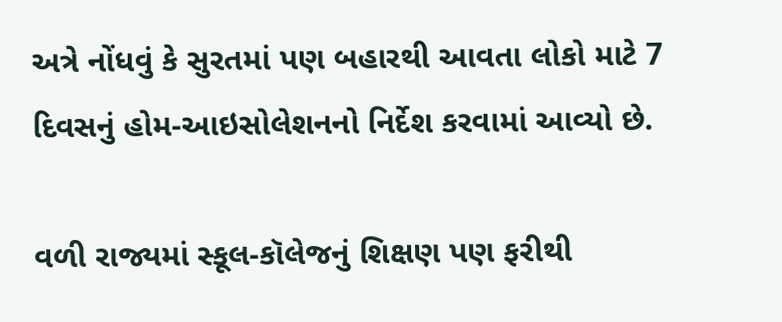અત્રે નોંધવું કે સુરતમાં પણ બહારથી આવતા લોકો માટે 7 દિવસનું હોમ-આઇસોલેશનનો નિર્દેશ કરવામાં આવ્યો છે.

વળી રાજ્યમાં સ્કૂલ-કૉલેજનું શિક્ષણ પણ ફરીથી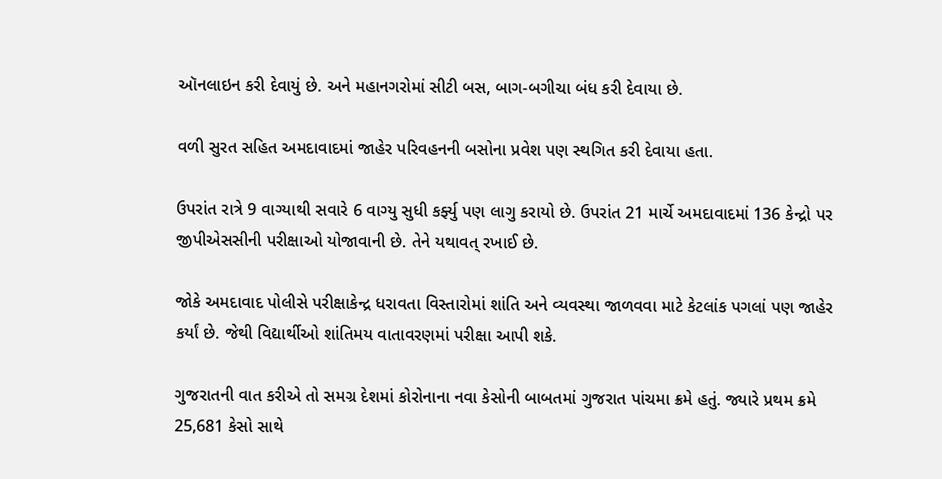ઑનલાઇન કરી દેવાયું છે. અને મહાનગરોમાં સીટી બસ, બાગ-બગીચા બંધ કરી દેવાયા છે.

વળી સુરત સહિત અમદાવાદમાં જાહેર પરિવહનની બસોના પ્રવેશ પણ સ્થગિત કરી દેવાયા હતા.

ઉપરાંત રાત્રે 9 વાગ્યાથી સવારે 6 વાગ્યુ સુધી કર્ફ્યુ પણ લાગુ કરાયો છે. ઉપરાંત 21 માર્ચે અમદાવાદમાં 136 કેન્દ્રો પર જીપીએસસીની પરીક્ષાઓ યોજાવાની છે. તેને યથાવત્ રખાઈ છે.

જોકે અમદાવાદ પોલીસે પરીક્ષાકેન્દ્ર ધરાવતા વિસ્તારોમાં શાંતિ અને વ્યવસ્થા જાળવવા માટે કેટલાંક પગલાં પણ જાહેર કર્યાં છે. જેથી વિદ્યાર્થીઓ શાંતિમય વાતાવરણમાં પરીક્ષા આપી શકે.

ગુજરાતની વાત કરીએ તો સમગ્ર દેશમાં કોરોનાના નવા કેસોની બાબતમાં ગુજરાત પાંચમા ક્રમે હતું. જ્યારે પ્રથમ ક્રમે 25,681 કેસો સાથે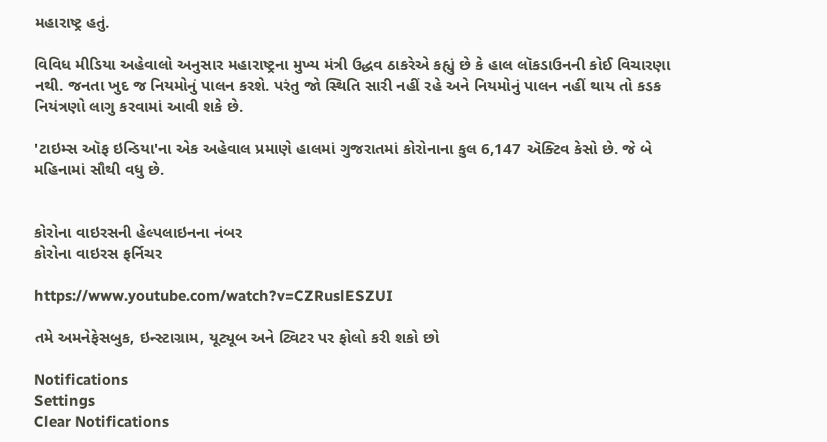મહારાષ્ટ્ર હતું.

વિવિધ મીડિયા અહેવાલો અનુસાર મહારાષ્ટ્રના મુખ્ય મંત્રી ઉદ્ધવ ઠાકરેએ કહ્યું છે કે હાલ લૉકડાઉનની કોઈ વિચારણા નથી. જનતા ખુદ જ નિયમોનું પાલન કરશે. પરંતુ જો સ્થિતિ સારી નહીં રહે અને નિયમોનું પાલન નહીં થાય તો કડક નિયંત્રણો લાગુ કરવામાં આવી શકે છે.

'ટાઇમ્સ ઑફ ઇન્ડિયા'ના એક અહેવાલ પ્રમાણે હાલમાં ગુજરાતમાં કોરોનાના કુલ 6,147 ઍક્ટિવ કેસો છે. જે બે મહિનામાં સૌથી વધુ છે.


કોરોના વાઇરસની હેલ્પલાઇનના નંબર
કોરોના વાઇરસ ફર્નિચર

https://www.youtube.com/watch?v=CZRuslESZUI

તમે અમનેફેસબુક, ઇન્સ્ટાગ્રામ, યૂટ્યૂબ અને ટ્વિટર પર ફોલો કરી શકો છો

Notifications
Settings
Clear Notifications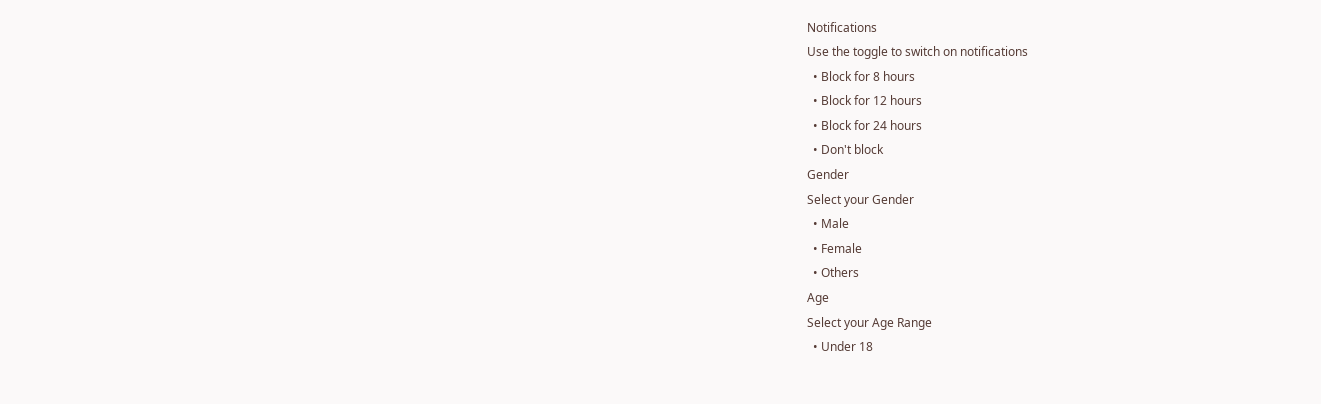Notifications
Use the toggle to switch on notifications
  • Block for 8 hours
  • Block for 12 hours
  • Block for 24 hours
  • Don't block
Gender
Select your Gender
  • Male
  • Female
  • Others
Age
Select your Age Range
  • Under 18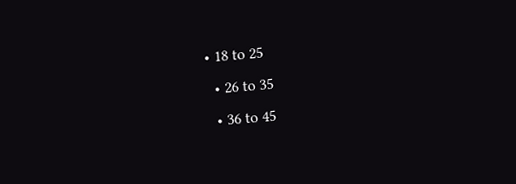• 18 to 25
  • 26 to 35
  • 36 to 45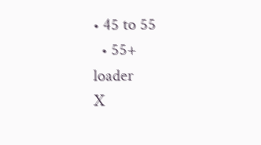• 45 to 55
  • 55+
loader
X